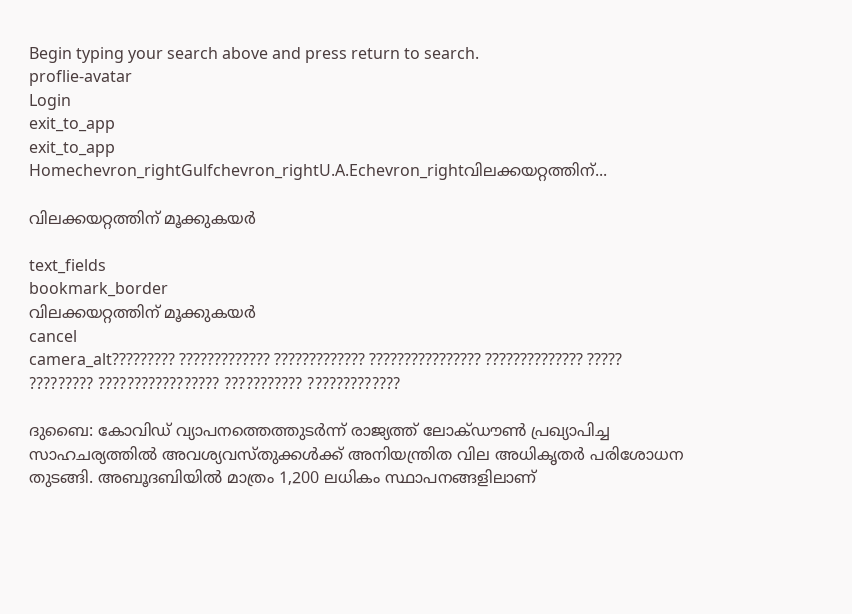Begin typing your search above and press return to search.
proflie-avatar
Login
exit_to_app
exit_to_app
Homechevron_rightGulfchevron_rightU.A.Echevron_rightവിലക്കയറ്റത്തിന്...

വിലക്കയറ്റത്തിന് മൂക്കുകയർ

text_fields
bookmark_border
വിലക്കയറ്റത്തിന് മൂക്കുകയർ
cancel
camera_alt????????? ????????????? ????????????? ???????????????? ?????????????? ????? ????????? ????????????????? ??????????? ?????????????

ദുബൈ: കോവിഡ് വ്യാപനത്തെത്തുടർന്ന് രാജ്യത്ത് ലോക്ഡൗൺ പ്രഖ്യാപിച്ച സാഹചര്യത്തിൽ അവശ്യവസ്തുക്കൾക്ക് അനിയന്ത്രിത വില അധികൃതർ പരിശോധന തുടങ്ങി. അബൂദബിയിൽ മാത്രം 1,200 ലധികം സ്ഥാപനങ്ങളിലാണ്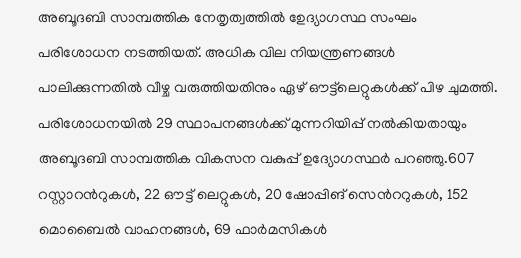അബൂദബി സാമ്പത്തിക നേതൃത്വത്തിൽ ഉേദ്യാഗസ്ഥ സംഘം പരിശോധന നടത്തിയത്. അധിക വില നിയന്ത്രണങ്ങൾ പാലിക്കുന്നതിൽ വീഴ്ച വരുത്തിയതിനും ഏഴ് ഔട്ട്‌ലെറ്റുകൾക്ക് പിഴ ചുമത്തി. പരിശോധനയിൽ 29 സ്ഥാപനങ്ങൾക്ക് മുന്നറിയിപ്പ് നൽകിയതായും അബൂദബി സാമ്പത്തിക വികസന വകുപ്പ് ഉദ്യോഗസ്ഥർ പറഞ്ഞു.607 റസ്റ്റാറൻറുകൾ, 22 ഔട്ട് ലെറ്റുകൾ, 20 ഷോപ്പിങ് സെൻററുകൾ, 152 മൊബൈൽ വാഹനങ്ങൾ, 69 ഫാർമസികൾ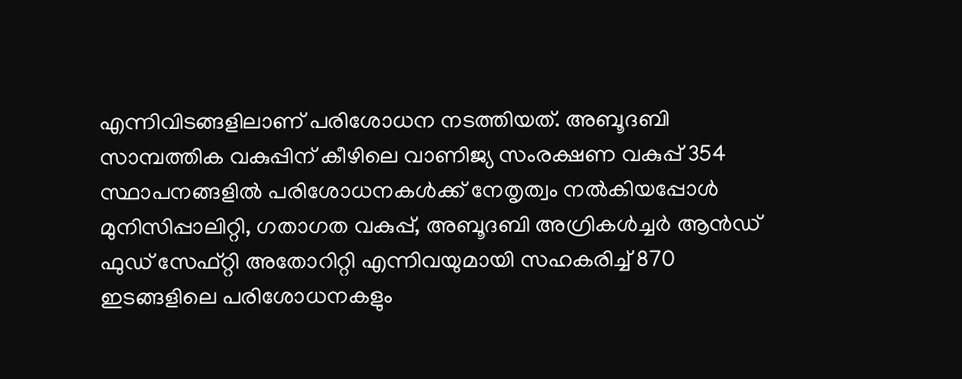എന്നിവിടങ്ങളിലാണ് പരിശോധന നടത്തിയത്. അബൂദബി സാമ്പത്തിക വകുപ്പിന് കീഴിലെ വാണിജ്യ സംരക്ഷണ വകുപ്പ് 354 സ്ഥാപനങ്ങളിൽ പരിശോധനകൾക്ക് നേതൃത്വം നൽകിയപ്പോൾ മുനിസിപ്പാലിറ്റി, ഗതാഗത വകുപ്പ്, അബൂദബി അഗ്രികൾച്ചർ ആൻഡ് ഫുഡ് സേഫ്റ്റി അതോറിറ്റി എന്നിവയുമായി സഹകരിച്ച് 870 ഇടങ്ങളിലെ പരിശോധനകളും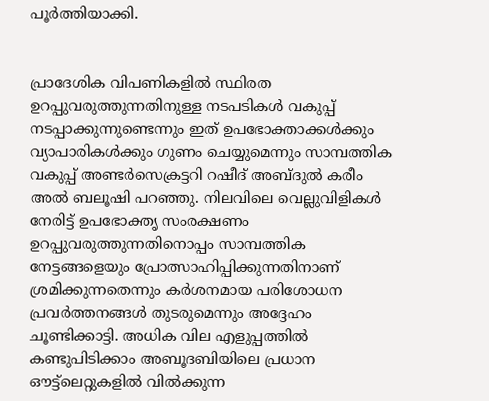പൂർത്തിയാക്കി.


പ്രാദേശിക വിപണികളിൽ സ്ഥിരത ഉറപ്പുവരുത്തുന്നതിനുള്ള നടപടികൾ വകുപ്പ് നടപ്പാക്കുന്നുണ്ടെന്നും ഇത് ഉപഭോക്താക്കൾക്കും വ്യാപാരികൾക്കും ഗുണം ചെയ്യുമെന്നും സാമ്പത്തിക വകുപ്പ് അണ്ടർസെക്രട്ടറി റഷീദ് അബ്ദുൽ കരീം അൽ ബലൂഷി പറഞ്ഞു. നിലവിലെ വെല്ലുവിളികൾ നേരിട്ട് ഉപഭോക്തൃ സംരക്ഷണം ഉറപ്പുവരുത്തുന്നതിനൊപ്പം സാമ്പത്തിക നേട്ടങ്ങളെയും പ്രോത്സാഹിപ്പിക്കുന്നതിനാണ് ശ്രമിക്കുന്നതെന്നും കർശനമായ പരിശോധന പ്രവർത്തനങ്ങൾ തുടരുമെന്നും അദ്ദേഹം ചൂണ്ടിക്കാട്ടി. അധിക വില എളുപ്പത്തിൽ കണ്ടുപിടിക്കാം അബൂദബിയിലെ പ്രധാന ഔട്ട്‌ലെറ്റുകളിൽ വിൽക്കുന്ന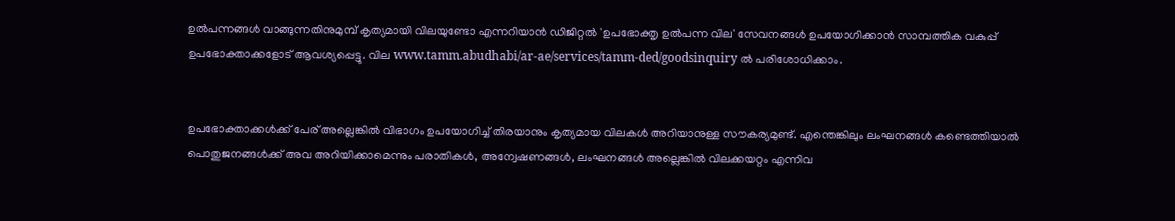ഉൽപന്നങ്ങൾ വാങ്ങുന്നതിനുമുമ്പ് കൃത്യമായി വിലയുണ്ടോ എന്നറിയാൻ ഡിജിറ്റൽ 'ഉപഭോക്തൃ ഉൽപന്ന വില' സേവനങ്ങൾ ഉപയോഗിക്കാൻ സാമ്പത്തിക വകുപ്പ് ഉപഭോക്താക്കളോട് ആവശ്യപ്പെട്ടു. വില www.tamm.abudhabi/ar-ae/services/tamm-ded/goodsinquiry ൽ പരിശോധിക്കാം.


ഉപഭോക്താക്കൾക്ക് പേര് അല്ലെങ്കിൽ വിഭാഗം ഉപയോഗിച്ച് തിരയാനും കൃത്യമായ വിലകൾ അറിയാനുള്ള സൗകര്യമുണ്ട്. എന്തെങ്കിലും ലംഘനങ്ങൾ കണ്ടെത്തിയാൽ പൊതുജനങ്ങൾക്ക് അവ അറിയിക്കാമെന്നും പരാതികൾ, അന്വേഷണങ്ങൾ, ലംഘനങ്ങൾ അല്ലെങ്കിൽ വിലക്കയറ്റം എന്നിവ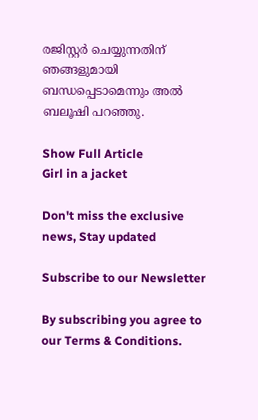രജിസ്റ്റർ ചെയ്യുന്നതിന് ഞങ്ങളുമായി ബന്ധപ്പെടാമെന്നും അൽ ബലൂഷി പറഞ്ഞു.

Show Full Article
Girl in a jacket

Don't miss the exclusive news, Stay updated

Subscribe to our Newsletter

By subscribing you agree to our Terms & Conditions.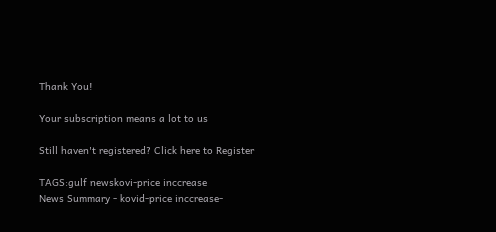Thank You!

Your subscription means a lot to us

Still haven't registered? Click here to Register

TAGS:gulf newskovi-price inccrease
News Summary - kovid-price inccrease-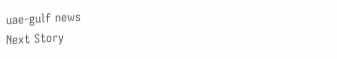uae-gulf news
Next Story